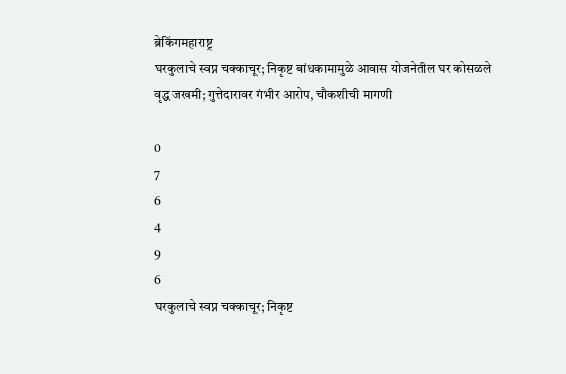ब्रेकिंगमहाराष्ट्र
घरकुलाचे स्वप्न चक्काचूर; निकृष्ट बांधकामामुळे आवास योजनेतील घर कोसळले
वृद्ध जखमी; गुत्तेदारावर गंभीर आरोप, चौकशीची मागणी

0
7
6
4
9
6
घरकुलाचे स्वप्न चक्काचूर; निकृष्ट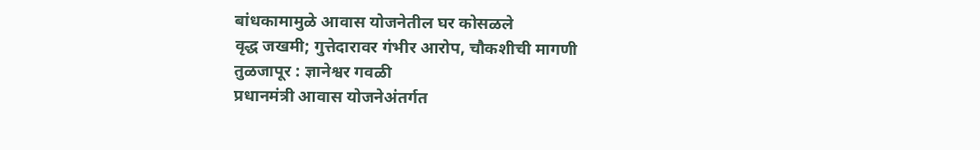बांधकामामुळे आवास योजनेतील घर कोसळले
वृद्ध जखमी; गुत्तेदारावर गंभीर आरोप, चौकशीची मागणी
तुळजापूर : ज्ञानेश्वर गवळी
प्रधानमंत्री आवास योजनेअंतर्गत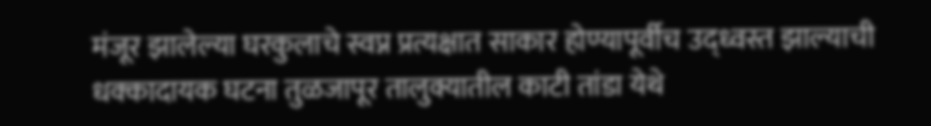मंजूर झालेल्या घरकुलाचे स्वप्न प्रत्यक्षात साकार होण्यापूर्वीच उद्ध्वस्त झाल्याची धक्कादायक घटना तुळजापूर तालुक्यातील काटी तांडा येथे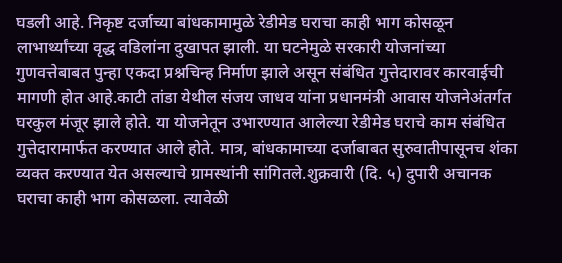घडली आहे. निकृष्ट दर्जाच्या बांधकामामुळे रेडीमेड घराचा काही भाग कोसळून लाभार्थ्यांच्या वृद्ध वडिलांना दुखापत झाली. या घटनेमुळे सरकारी योजनांच्या गुणवत्तेबाबत पुन्हा एकदा प्रश्नचिन्ह निर्माण झाले असून संबंधित गुत्तेदारावर कारवाईची मागणी होत आहे.काटी तांडा येथील संजय जाधव यांना प्रधानमंत्री आवास योजनेअंतर्गत घरकुल मंजूर झाले होते. या योजनेतून उभारण्यात आलेल्या रेडीमेड घराचे काम संबंधित गुत्तेदारामार्फत करण्यात आले होते. मात्र, बांधकामाच्या दर्जाबाबत सुरुवातीपासूनच शंका व्यक्त करण्यात येत असल्याचे ग्रामस्थांनी सांगितले.शुक्रवारी (दि. ५) दुपारी अचानक घराचा काही भाग कोसळला. त्यावेळी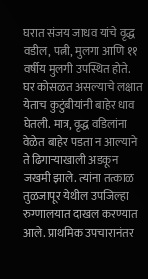घरात संजय जाधव यांचे वृद्ध वडील, पत्नी, मुलगा आणि ११ वर्षीय मुलगी उपस्थित होते. घर कोसळत असल्याचे लक्षात येताच कुटुंबीयांनी बाहेर धाव घेतली. मात्र, वृद्ध वडिलांना वेळेत बाहेर पडता न आल्याने ते ढिगाऱ्याखाली अडकून जखमी झाले. त्यांना तत्काळ तुळजापूर येथील उपजिल्हा रुग्णालयात दाखल करण्यात आले. प्राथमिक उपचारानंतर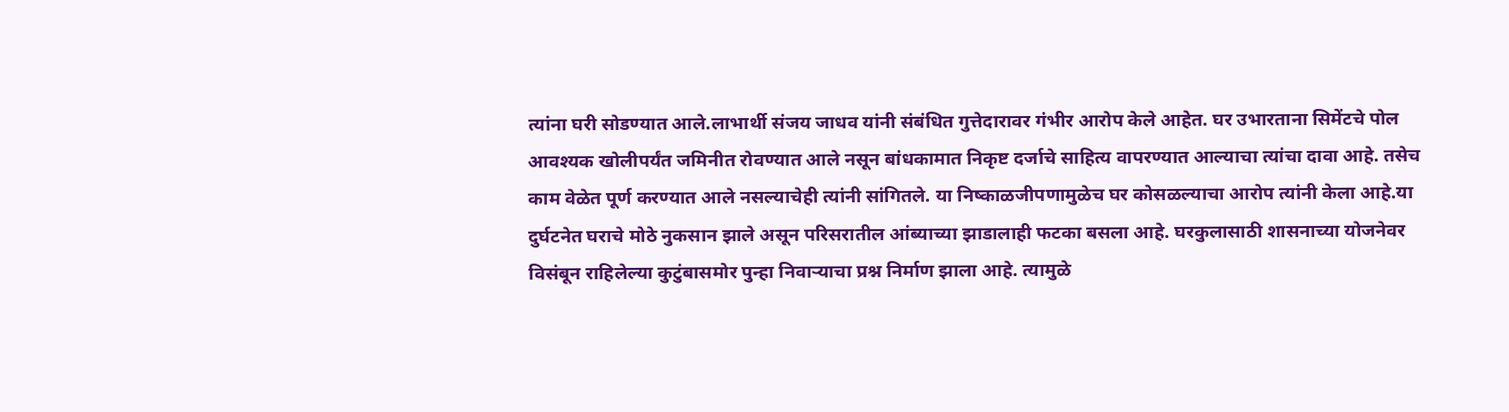त्यांना घरी सोडण्यात आले.लाभार्थी संजय जाधव यांनी संबंधित गुत्तेदारावर गंभीर आरोप केले आहेत. घर उभारताना सिमेंटचे पोल आवश्यक खोलीपर्यंत जमिनीत रोवण्यात आले नसून बांधकामात निकृष्ट दर्जाचे साहित्य वापरण्यात आल्याचा त्यांचा दावा आहे. तसेच काम वेळेत पूर्ण करण्यात आले नसल्याचेही त्यांनी सांगितले. या निष्काळजीपणामुळेच घर कोसळल्याचा आरोप त्यांनी केला आहे.या दुर्घटनेत घराचे मोठे नुकसान झाले असून परिसरातील आंब्याच्या झाडालाही फटका बसला आहे. घरकुलासाठी शासनाच्या योजनेवर विसंबून राहिलेल्या कुटुंबासमोर पुन्हा निवाऱ्याचा प्रश्न निर्माण झाला आहे. त्यामुळे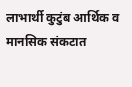लाभार्थी कुटुंब आर्थिक व मानसिक संकटात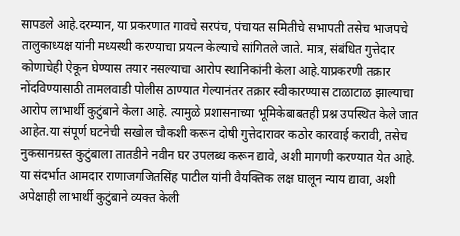सापडले आहे.दरम्यान, या प्रकरणात गावचे सरपंच, पंचायत समितीचे सभापती तसेच भाजपचे तालुकाध्यक्ष यांनी मध्यस्थी करण्याचा प्रयत्न केल्याचे सांगितले जाते. मात्र, संबंधित गुत्तेदार कोणाचेही ऐकून घेण्यास तयार नसल्याचा आरोप स्थानिकांनी केला आहे.याप्रकरणी तक्रार नोंदविण्यासाठी तामलवाडी पोलीस ठाण्यात गेल्यानंतर तक्रार स्वीकारण्यास टाळाटाळ झाल्याचा आरोप लाभार्थी कुटुंबाने केला आहे. त्यामुळे प्रशासनाच्या भूमिकेबाबतही प्रश्न उपस्थित केले जात आहेत.या संपूर्ण घटनेची सखोल चौकशी करून दोषी गुत्तेदारावर कठोर कारवाई करावी, तसेच नुकसानग्रस्त कुटुंबाला तातडीने नवीन घर उपलब्ध करून द्यावे, अशी मागणी करण्यात येत आहे. या संदर्भात आमदार राणाजगजितसिंह पाटील यांनी वैयक्तिक लक्ष घालून न्याय द्यावा, अशी अपेक्षाही लाभार्थी कुटुंबाने व्यक्त केली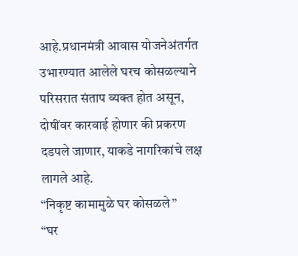आहे.प्रधानमंत्री आवास योजनेअंतर्गत उभारण्यात आलेले घरच कोसळल्याने परिसरात संताप व्यक्त होत असून, दोषींवर कारवाई होणार की प्रकरण दडपले जाणार, याकडे नागरिकांचे लक्ष लागले आहे.
“निकृष्ट कामामुळे घर कोसळले”
“घर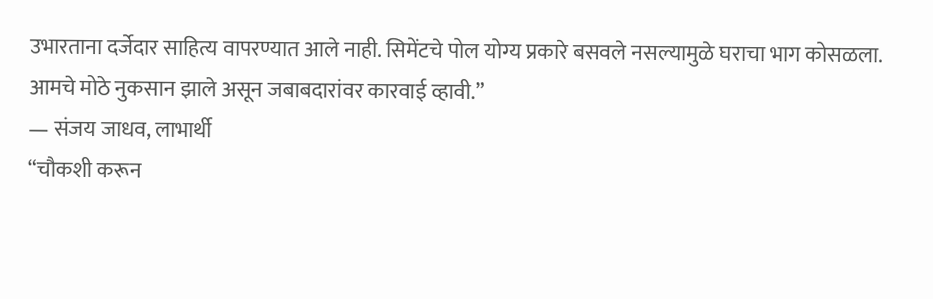उभारताना दर्जेदार साहित्य वापरण्यात आले नाही. सिमेंटचे पोल योग्य प्रकारे बसवले नसल्यामुळे घराचा भाग कोसळला. आमचे मोठे नुकसान झाले असून जबाबदारांवर कारवाई व्हावी.”
— संजय जाधव, लाभार्थी
“चौकशी करून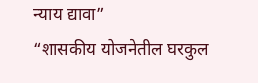न्याय द्यावा”
“शासकीय योजनेतील घरकुल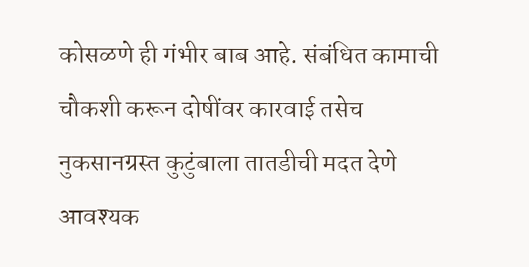कोसळणे ही गंभीर बाब आहे. संबंधित कामाची चौकशी करून दोषींवर कारवाई तसेच नुकसानग्रस्त कुटुंबाला तातडीची मदत देणे आवश्यक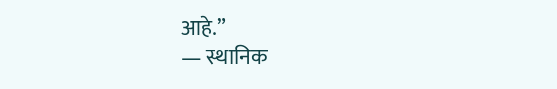आहे.”
— स्थानिक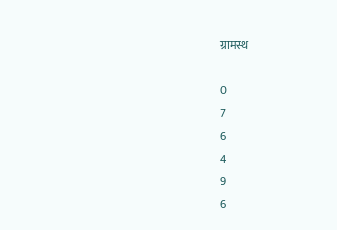ग्रामस्थ

0
7
6
4
9
6